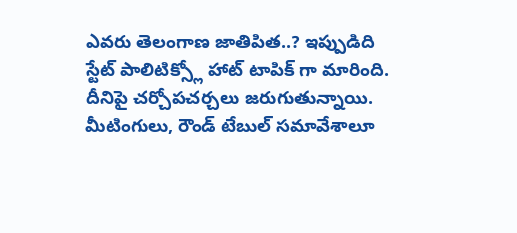ఎవరు తెలంగాణ జాతిపిత..? ఇప్పుడిది స్టేట్ పాలిటిక్స్లో హాట్ టాపిక్ గా మారింది. దీనిపై చర్చోపచర్చలు జరుగుతున్నాయి. మీటింగులు, రౌండ్ టేబుల్ సమావేశాలూ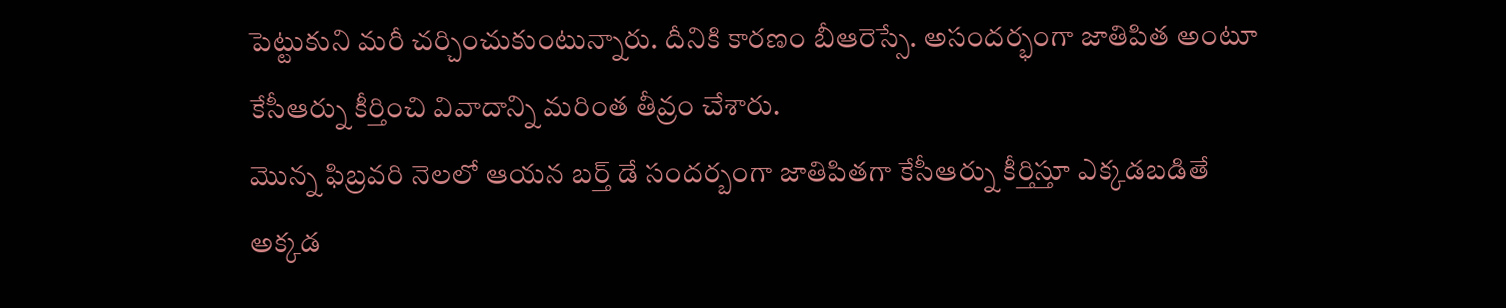పెట్టుకుని మరీ చర్చించుకుంటున్నారు. దీనికి కారణం బీఆరెస్సే. అసందర్భంగా జాతిపిత అంటూ కేసీఆర్ను కీర్తించి వివాదాన్ని మరింత తీవ్రం చేశారు.
మొన్న ఫిబ్రవరి నెలలో ఆయన బర్త్ డే సందర్బంగా జాతిపితగా కేసీఆర్ను కీర్తిస్తూ ఎక్కడబడితే అక్కడ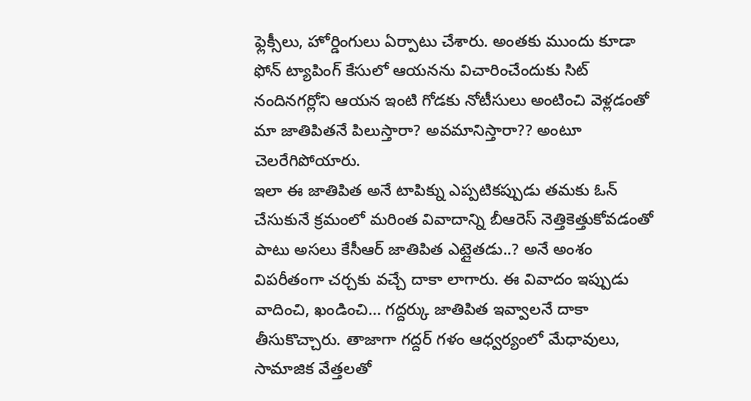ఫ్లెక్సీలు, హోర్డింగులు ఏర్పాటు చేశారు. అంతకు ముందు కూడా ఫోన్ ట్యాపింగ్ కేసులో ఆయనను విచారించేందుకు సిట్ నందినగర్లోని ఆయన ఇంటి గోడకు నోటీసులు అంటించి వెళ్లడంతో మా జాతిపితనే పిలుస్తారా? అవమానిస్తారా?? అంటూ చెలరేగిపోయారు.
ఇలా ఈ జాతిపిత అనే టాపిక్ను ఎప్పటికప్పుడు తమకు ఓన్ చేసుకునే క్రమంలో మరింత వివాదాన్ని బీఆరెస్ నెత్తికెత్తుకోవడంతో పాటు అసలు కేసీఆర్ జాతిపిత ఎట్లైతడు..? అనే అంశం విపరీతంగా చర్చకు వచ్చే దాకా లాగారు. ఈ వివాదం ఇప్పుడు వాదించి, ఖండించి… గద్దర్కు జాతిపిత ఇవ్వాలనే దాకా తీసుకొచ్చారు. తాజాగా గద్దర్ గళం ఆధ్వర్యంలో మేధావులు, సామాజిక వేత్తలతో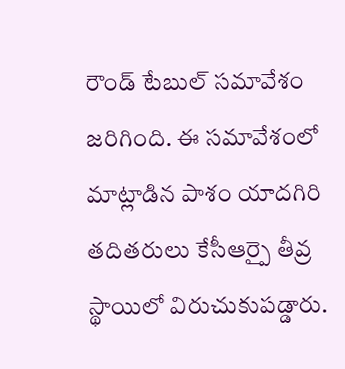రౌండ్ టేబుల్ సమావేశం జరిగింది. ఈ సమావేశంలో మాట్లాడిన పాశం యాదగిరి తదితరులు కేసీఆర్పై తీవ్ర స్థాయిలో విరుచుకుపడ్డారు.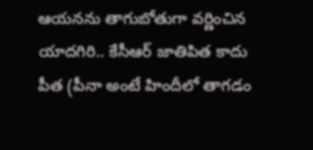ఆయనను తాగుబోతుగా వర్ణించిన యాదగిరి.. కేసీఆర్ జాతిపిత కాదు పీత (పీనా అంటే హిందీలో తాగడం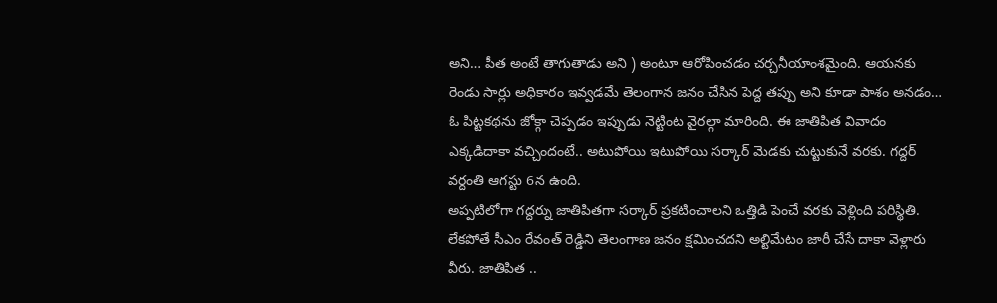అని… పీత అంటే తాగుతాడు అని ) అంటూ ఆరోపించడం చర్చనీయాంశమైంది. ఆయనకు రెండు సార్లు అధికారం ఇవ్వడమే తెలంగాన జనం చేసిన పెద్ద తప్పు అని కూడా పాశం అనడం… ఓ పిట్టకథను జోక్గా చెప్పడం ఇప్పుడు నెట్టింట వైరల్గా మారింది. ఈ జాతిపిత వివాదం ఎక్కడిదాకా వచ్చిందంటే.. అటుపోయి ఇటుపోయి సర్కార్ మెడకు చుట్టుకునే వరకు. గద్దర్ వర్దంతి ఆగస్టు 6న ఉంది.
అప్పటిలోగా గద్దర్ను జాతిపితగా సర్కార్ ప్రకటించాలని ఒత్తిడి పెంచే వరకు వెళ్లింది పరిస్థితి. లేకపోతే సీఎం రేవంత్ రెడ్డిని తెలంగాణ జనం క్షమించదని అల్టిమేటం జారీ చేసే దాకా వెళ్లారు వీరు. జాతిపిత ..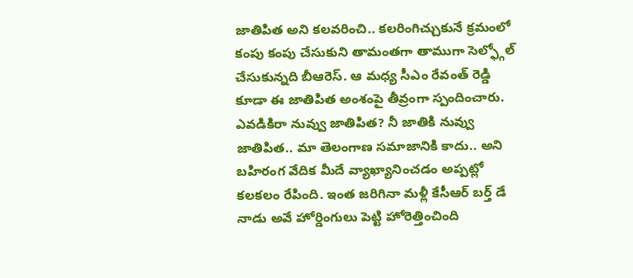జాతిపిత అని కలవరించి.. కలరింగిచ్చుకునే క్రమంలో కంపు కంపు చేసుకుని తామంతగా తాముగా సెల్ఫ్గోల్ చేసుకున్నది బీఆరెస్. ఆ మధ్య సీఎం రేవంత్ రెడ్డి కూడా ఈ జాతిపిత అంశంపై తీవ్రంగా స్పందించారు.
ఎవడికిరా నువ్వు జాతిపిత? నీ జాతికి నువ్వు జాతిపిత.. మా తెలంగాణ సమాజానికి కాదు.. అని బహిరంగ వేదిక మీదే వ్యాఖ్యానించడం అప్పట్లో కలకలం రేపింది. ఇంత జరిగినా మళ్లీ కేసీఆర్ బర్త్ డే నాడు అవే హోర్డింగులు పెట్టి హోరెత్తించింది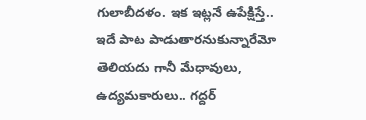గులాబీదళం. ఇక ఇట్లనే ఉపేక్షిస్తే.. ఇదే పాట పాడుతారనుకున్నారేమో తెలియదు గానీ మేధావులు, ఉద్యమకారులు.. గద్దర్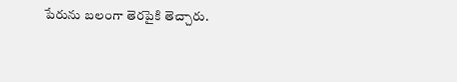పేరును బలంగా తెరపైకి తెచ్చారు.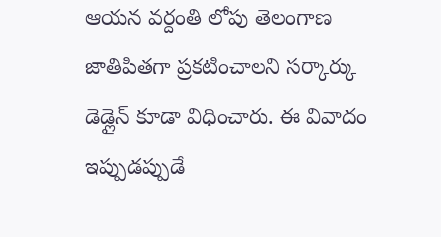ఆయన వర్దంతి లోపు తెలంగాణ జాతిపితగా ప్రకటించాలని సర్కార్కు డెడ్లైన్ కూడా విధించారు. ఈ వివాదం ఇప్పుడప్పుడే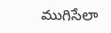ముగిసేలా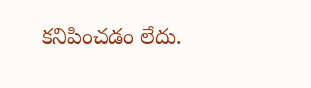కనిపించడం లేదు.